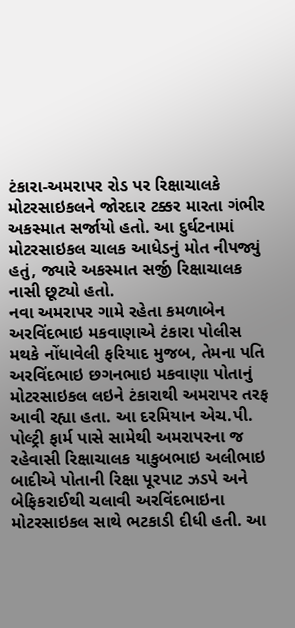ટંકારા-અમરાપર રોડ પર રિક્ષાચાલકે મોટરસાઇકલને જોરદાર ટક્કર મારતા ગંભીર અકસ્માત સર્જાયો હતો. આ દુર્ઘટનામાં મોટરસાઇકલ ચાલક આધેડનું મોત નીપજ્યું હતું, જ્યારે અકસ્માત સર્જી રિક્ષાચાલક નાસી છૂટ્યો હતો.
નવા અમરાપર ગામે રહેતા કમળાબેન અરવિંદભાઇ મકવાણાએ ટંકારા પોલીસ મથકે નોંધાવેલી ફરિયાદ મુજબ, તેમના પતિ અરવિંદભાઇ છગનભાઇ મકવાણા પોતાનું મોટરસાઇકલ લઇને ટંકારાથી અમરાપર તરફ આવી રહ્યા હતા. આ દરમિયાન એચ.પી. પોલ્ટ્રી ફાર્મ પાસે સામેથી અમરાપરના જ રહેવાસી રિક્ષાચાલક યાકુબભાઇ અલીભાઇ બાદીએ પોતાની રિક્ષા પૂરપાટ ઝડપે અને બેફિકરાઈથી ચલાવી અરવિંદભાઇના મોટરસાઇકલ સાથે ભટકાડી દીધી હતી. આ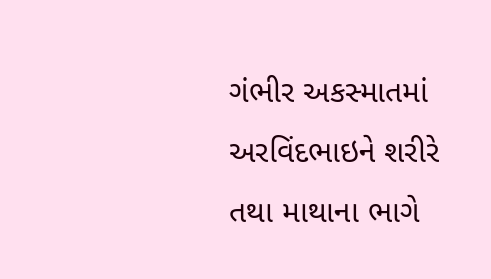ગંભીર અકસ્માતમાં અરવિંદભાઇને શરીરે તથા માથાના ભાગે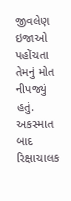જીવલેણ ઇજાઓ પહોંચતા તેમનું મોત નીપજ્યું હતું. અકસ્માત બાદ રિક્ષાચાલક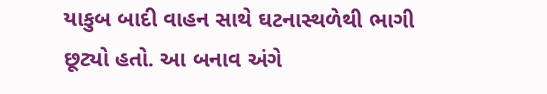યાકુબ બાદી વાહન સાથે ઘટનાસ્થળેથી ભાગી છૂટ્યો હતો. આ બનાવ અંગે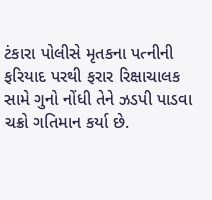ટંકારા પોલીસે મૃતકના પત્નીની ફરિયાદ પરથી ફરાર રિક્ષાચાલક સામે ગુનો નોંધી તેને ઝડપી પાડવા ચક્રો ગતિમાન કર્યા છે.